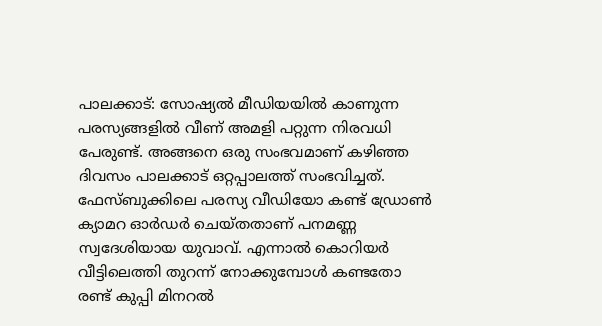പാലക്കാട്: സോഷ്യൽ മീഡിയയിൽ കാണുന്ന പരസ്യങ്ങളിൽ വീണ് അമളി പറ്റുന്ന നിരവധി പേരുണ്ട്. അങ്ങനെ ഒരു സംഭവമാണ് കഴിഞ്ഞ ദിവസം പാലക്കാട് ഒറ്റപ്പാലത്ത് സംഭവിച്ചത്. ഫേസ്ബുക്കിലെ പരസ്യ വീഡിയോ കണ്ട് ഡ്രോൺ ക്യാമറ ഓർഡർ ചെയ്തതാണ് പനമണ്ണ സ്വദേശിയായ യുവാവ്. എന്നാൽ കൊറിയർ വീട്ടിലെത്തി തുറന്ന് നോക്കുമ്പോൾ കണ്ടതോ രണ്ട് കുപ്പി മിനറൽ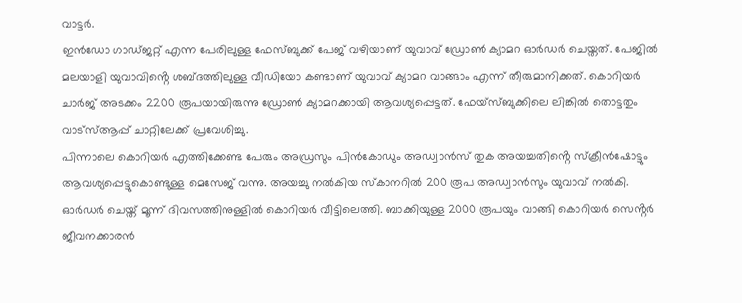വാട്ടർ.
ഇൻഡോ ഗാഡ്ജറ്റ് എന്ന പേരിലുള്ള ഫേസ്ബുക്ക് പേജ് വഴിയാണ് യുവാവ് ഡ്രോൺ ക്യാമറ ഓർഡർ ചെയ്തത്. പേജിൽ മലയാളി യുവാവിൻ്റെ ശബ്ദത്തിലുള്ള വീഡിയോ കണ്ടാണ് യുവാവ് ക്യാമറ വാങ്ങാം എന്ന് തീരുമാനിക്കത്. കൊറിയർ ചാർജ് അടക്കം 2200 രൂപയായിരുന്നു ഡ്രോൺ ക്യാമറക്കായി ആവശ്യപ്പെട്ടത്. ഫേയ്സ്ബുക്കിലെ ലിങ്കിൽ തൊട്ടതും വാട്സ്ആപ്പ് ചാറ്റിലേക്ക് പ്രവേശിച്ചു.
പിന്നാലെ കൊറിയർ എത്തിക്കേണ്ട പേരും അഡ്രസും പിൻകോഡും അഡ്വാൻസ് തുക അയച്ചതിൻ്റെ സ്ക്രീൻഷോട്ടും ആവശ്യപ്പെട്ടുകൊണ്ടുള്ള മെസേജ് വന്നു. അയച്ചു നൽകിയ സ്കാനറിൽ 200 രൂപ അഡ്വാൻസും യുവാവ് നൽകി. ഓർഡർ ചെയ്ത് മൂന്ന് ദിവസത്തിനുള്ളിൽ കൊറിയർ വീട്ടിലെത്തി. ബാക്കിയുള്ള 2000 രൂപയും വാങ്ങി കൊറിയർ സെൻ്റർ ജീവനക്കാരൻ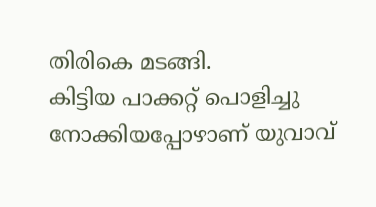തിരികെ മടങ്ങി.
കിട്ടിയ പാക്കറ്റ് പൊളിച്ചു നോക്കിയപ്പോഴാണ് യുവാവ്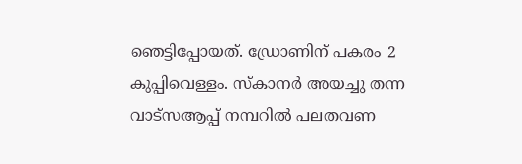ഞെട്ടിപ്പോയത്. ഡ്രോണിന് പകരം 2 കുപ്പിവെള്ളം. സ്കാനർ അയച്ചു തന്ന വാട്സആപ്പ് നമ്പറിൽ പലതവണ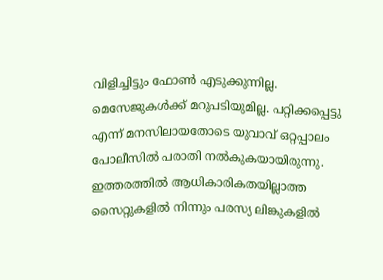വിളിച്ചിട്ടും ഫോൺ എടുക്കുന്നില്ല. മെസേജുകൾക്ക് മറുപടിയുമില്ല. പറ്റിക്കപ്പെട്ടു എന്ന് മനസിലായതോടെ യുവാവ് ഒറ്റപ്പാലം പോലീസിൽ പരാതി നൽകുകയായിരുന്നു. ഇത്തരത്തിൽ ആധികാരികതയില്ലാത്ത സൈറ്റുകളിൽ നിന്നും പരസ്യ ലിങ്കുകളിൽ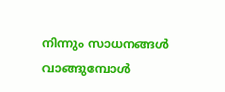നിന്നും സാധനങ്ങൾ വാങ്ങുമ്പോൾ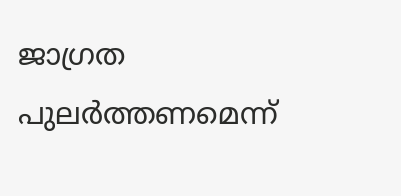ജാഗ്രത പുലർത്തണമെന്ന്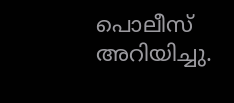പൊലീസ് അറിയിച്ചു.